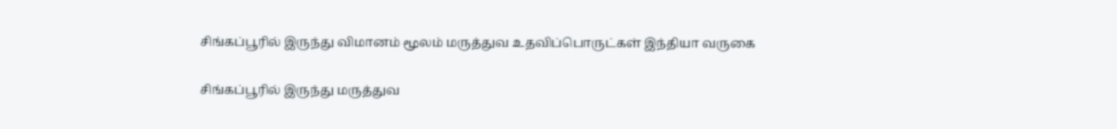சிங்கப்பூரில் இருந்து விமானம் மூலம் மருத்துவ உதவிப்பொருட்கள் இந்தியா வருகை

சிங்கப்பூரில் இருந்து மருத்துவ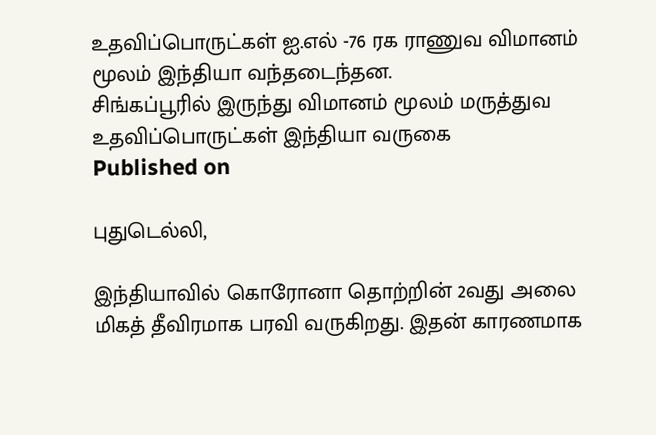உதவிப்பொருட்கள் ஐ.எல் -76 ரக ராணுவ விமானம் மூலம் இந்தியா வந்தடைந்தன.
சிங்கப்பூரில் இருந்து விமானம் மூலம் மருத்துவ உதவிப்பொருட்கள் இந்தியா வருகை
Published on

புதுடெல்லி,

இந்தியாவில் கொரோனா தொற்றின் 2வது அலை மிகத் தீவிரமாக பரவி வருகிறது. இதன் காரணமாக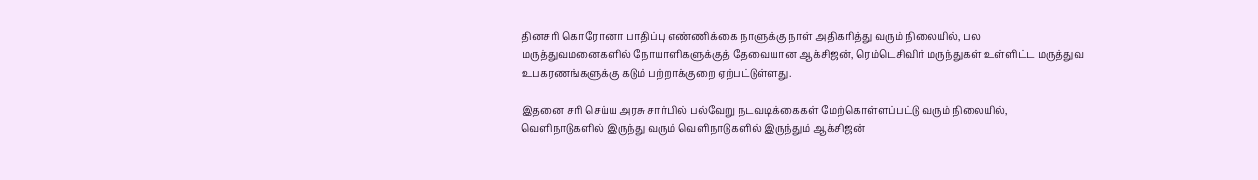தினசரி கொரோனா பாதிப்பு எண்ணிக்கை நாளுக்கு நாள் அதிகரித்து வரும் நிலையில், பல மருத்துவமனைகளில் நோயாளிகளுக்குத் தேவையான ஆக்சிஜன், ரெம்டெசிவிர் மருந்துகள் உள்ளிட்ட மருத்துவ உபகரணங்களுக்கு கடும் பற்றாக்குறை ஏற்பட்டுள்ளது.

இதனை சரி செய்ய அரசு சார்பில் பல்வேறு நடவடிக்கைகள் மேற்கொள்ளப்பட்டு வரும் நிலையில், வெளிநாடுகளில் இருந்து வரும் வெளிநாடுகளில் இருந்தும் ஆக்சிஜன்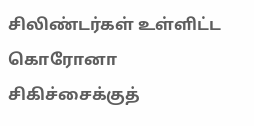சிலிண்டர்கள் உள்ளிட்ட கொரோனா சிகிச்சைக்குத்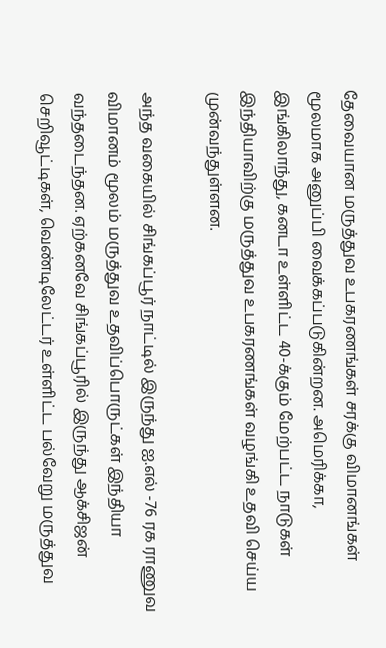தேவையான மருத்துவ உபகரணங்கள் சரக்கு விமானங்கள் மூலமாக அனுப்பி வைக்கப்படுகின்றன. அமெரிக்கா, இங்கிலாந்து, கனடா உள்ளிட்ட 40-க்கும் மேற்பட்ட நாடுகள் இந்தியாவிற்கு மருத்துவ உபகரணங்கள் வழங்கி உதவி செய்ய முன்வந்துள்ளன.

அந்த வகையில் சிங்கப்பூர் நாட்டில் இருந்து ஐ.எல் -76 ரக ராணுவ விமானம் மூலம் மருத்துவ உதவிப்பொருட்கள் இந்தியா வந்தடைந்தன. ஏற்கனவே சிங்கப்பூரில் இருந்து ஆக்சிஜன் செறிவூட்டிகள், வெண்டிலேட்டர் உள்ளிட்ட பல்வேறு மருத்துவ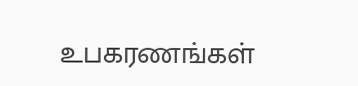உபகரணங்கள்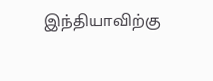இந்தியாவிற்கு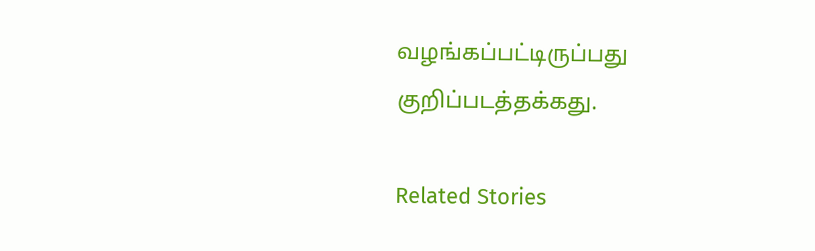வழங்கப்பட்டிருப்பது குறிப்படத்தக்கது.

Related Stories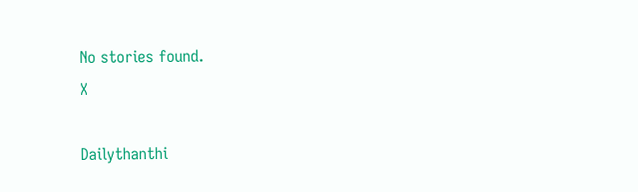No stories found.
X

Dailythanthi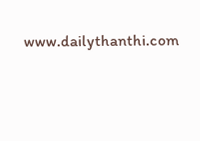www.dailythanthi.com